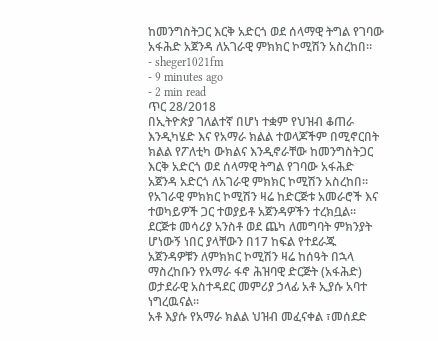ከመንግስትጋር እርቅ አድርጎ ወደ ሰላማዊ ትግል የገባው አፋሕድ አጀንዳ ለአገራዊ ምክክር ኮሚሽን አስረከበ።
- sheger1021fm
- 9 minutes ago
- 2 min read
ጥር 28/2018
በኢትዮጵያ ገለልተኛ በሆነ ተቋም የህዝብ ቆጠራ እንዲካሄድ እና የአማራ ክልል ተወላጆችም በሚኖርበት ክልል የፖለቲካ ውክልና እንዲኖራቸው ከመንግስትጋር እርቅ አድርጎ ወደ ሰላማዊ ትግል የገባው አፋሕድ አጀንዳ አድርጎ ለአገራዊ ምክክር ኮሚሽን አስረከበ።
የአገራዊ ምክክር ኮሚሽን ዛሬ ከድርጅቱ አመራሮች እና ተወካይዎች ጋር ተወያይቶ አጀንዳዎችን ተረክቧል።
ደርጅቱ መሳሪያ አንስቶ ወደ ጨካ ለመግባት ምክንያት ሆነውኝ ነበር ያላቸውን በ17 ከፍል የተደራጁ አጀንዳዎቹን ለምክክር ኮሚሽን ዛሬ ከሰዓት በኋላ ማስረከቡን የአማራ ፋኖ ሕዝባዊ ድርጅት (አፋሕድ) ወታደራዊ አስተዳደር መምሪያ ኃላፊ አቶ ኢያሱ አባተ ነግረዉናል።
አቶ እያሱ የአማራ ክልል ህዝብ መፈናቀል ፣መሰደድ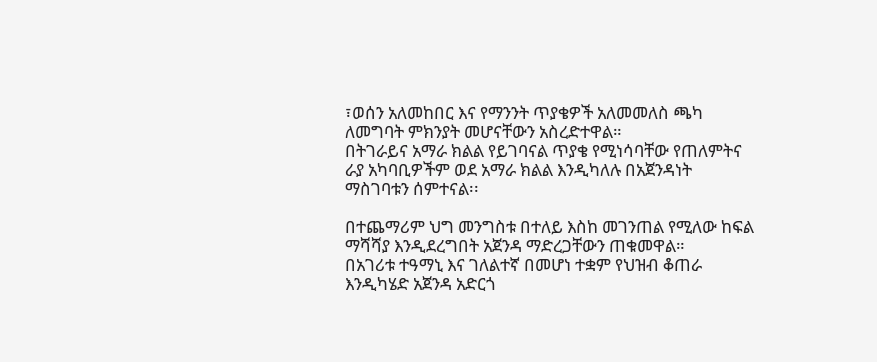፣ወሰን አለመከበር እና የማንንት ጥያቄዎች አለመመለስ ጫካ ለመግባት ምክንያት መሆናቸውን አስረድተዋል።
በትገራይና አማራ ክልል የይገባናል ጥያቄ የሚነሳባቸው የጠለምትና ራያ አካባቢዎችም ወደ አማራ ክልል እንዲካለሉ በአጀንዳነት ማስገባቱን ሰምተናል፡፡

በተጨማሪም ህግ መንግስቱ በተለይ እስከ መገንጠል የሚለው ከፍል ማሻሻያ እንዲደረግበት አጀንዳ ማድረጋቸውን ጠቁመዋል።
በአገሪቱ ተዓማኒ እና ገለልተኛ በመሆነ ተቋም የህዝብ ቆጠራ እንዲካሄድ አጀንዳ አድርጎ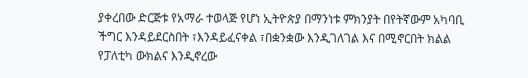ያቀረበው ድርጅቱ የአማራ ተወላጅ የሆነ ኢትዮጵያ በማንነቱ ምክንያት በየትኛውም አካባቢ ችግር እንዳይደርስበት ፣እንዳይፈናቀል ፣በቋንቋው እንዲገለገል እና በሚኖርበት ክልል የፓለቲካ ውክልና እንዲኖረው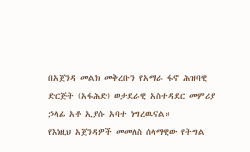በአጀንዳ መልክ መቅረቡን የአማራ ፋኖ ሕዝባዊ ድርጅት (አፋሕድ) ወታደራዊ አስተዳደር መምሪያ ኃላፊ አቶ ኢያሱ አባተ ነግረዉናል።
የእነዚህ አጀንዳዎች መመለስ ሰላማዊው የትግል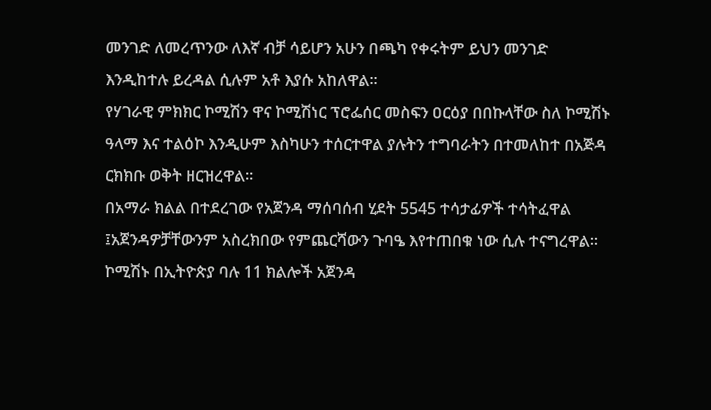መንገድ ለመረጥንው ለእኛ ብቻ ሳይሆን አሁን በጫካ የቀሩትም ይህን መንገድ እንዲከተሉ ይረዳል ሲሉም አቶ እያሱ አከለዋል።
የሃገራዊ ምክክር ኮሚሽን ዋና ኮሚሽነር ፕሮፌሰር መስፍን ዐርዕያ በበኩላቸው ስለ ኮሚሽኑ ዓላማ እና ተልዕኮ እንዲሁም እስካሁን ተሰርተዋል ያሉትን ተግባራትን በተመለከተ በአጅዳ ርክክቡ ወቅት ዘርዝረዋል።
በአማራ ክልል በተደረገው የአጀንዳ ማሰባሰብ ሂደት 5545 ተሳታፊዎች ተሳትፈዋል ፤አጀንዳዎቻቸውንም አስረክበው የምጨርሻውን ጉባዔ እየተጠበቁ ነው ሲሉ ተናግረዋል።
ኮሚሽኑ በኢትዮጵያ ባሉ 11 ክልሎች አጀንዳ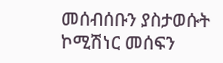መሰብሰቡን ያስታወሱት ኮሚሽነር መሰፍን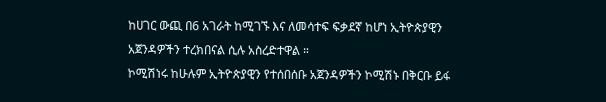ከሀገር ውጪ በ6 አገራት ከሚገኙ እና ለመሳተፍ ፍቃደኛ ከሆነ ኢትዮጵያዊን አጀንዳዎችን ተረክበናል ሲሉ አስረድተዋል ።
ኮሚሽነሩ ከሁሉም ኢትዮጵያዊን የተሰበሰቡ አጀንዳዎችን ኮሚሽኑ በቅርቡ ይፋ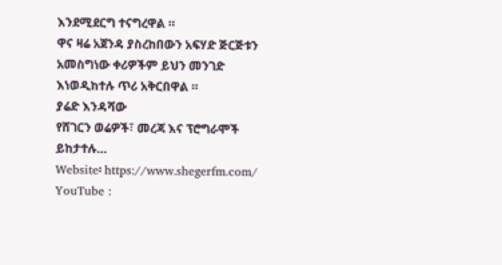እንደሚደርግ ተናግረዋል ።
ዋና ዛሬ አጀንዳ ያስረከበውን አፍሃድ ጅርጅቱን አመስግነው ቀሪዎችም ይህን መንገድ እነወዲከተሉ ጥሪ አቅርበዋል ።
ያሬድ እንዳሻው
የሸገርን ወሬዎች፣ መረጃ እና ፕሮግራሞች ይከታተሉ…
Website፡ https://www.shegerfm.com/
YouTube :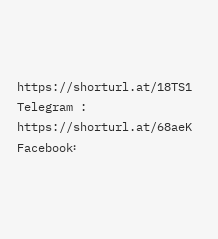https://shorturl.at/18TS1
Telegram : https://shorturl.at/68aeK
Facebook፡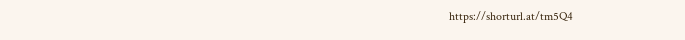https://shorturl.at/tm5Q4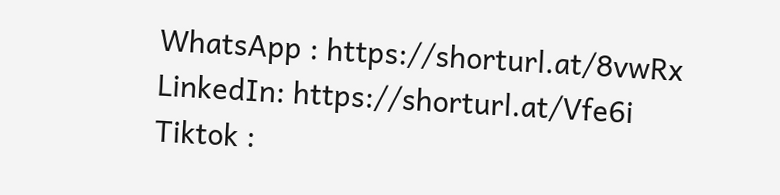WhatsApp : https://shorturl.at/8vwRx
LinkedIn: https://shorturl.at/Vfe6i
Tiktok :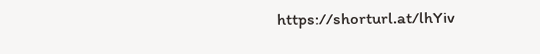https://shorturl.at/lhYiv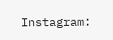Instagram: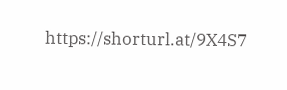https://shorturl.at/9X4S7